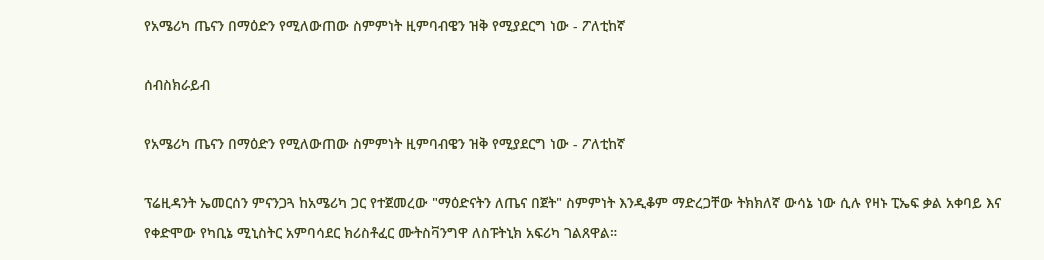የአሜሪካ ጤናን በማዕድን የሚለውጠው ስምምነት ዚምባብዌን ዝቅ የሚያደርግ ነው - ፖለቲከኛ

ሰብስክራይብ

የአሜሪካ ጤናን በማዕድን የሚለውጠው ስምምነት ዚምባብዌን ዝቅ የሚያደርግ ነው - ፖለቲከኛ

ፕሬዚዳንት ኤመርሰን ምናንጋጓ ከአሜሪካ ጋር የተጀመረው "ማዕድናትን ለጤና በጀት" ስምምነት እንዲቆም ማድረጋቸው ትክክለኛ ውሳኔ ነው ሲሉ የዛኑ ፒኤፍ ቃል አቀባይ እና የቀድሞው የካቢኔ ሚኒስትር አምባሳደር ክሪስቶፈር ሙትስቫንግዋ ለስፑትኒክ አፍሪካ ገልጸዋል።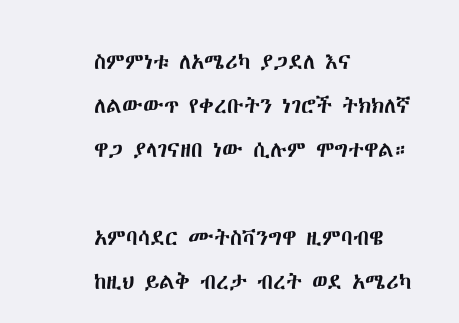ስምምነቱ ለአሜሪካ ያጋደለ እና ለልውውጥ የቀረቡትን ነገሮች ትክክለኛ ዋጋ ያላገናዘበ ነው ሲሉም ሞግተዋል።

አምባሳደር ሙትስቫንግዋ ዚምባብዌ ከዚህ ይልቅ ብረታ ብረት ወደ አሜሪካ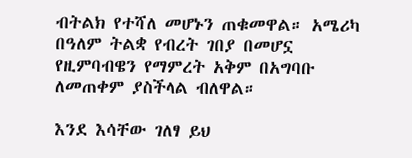ብትልክ የተሻለ መሆኑን ጠቁመዋል። አሜሪካ በዓለም ትልቋ የብረት ገበያ በመሆኗ የዚምባብዌን የማምረት አቅም በአግባቡ ለመጠቀም ያስችላል ብለዋል።

እንደ እሳቸው ገለፃ ይህ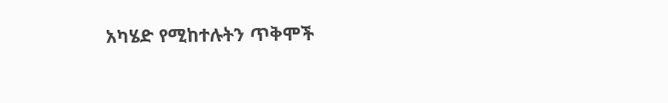አካሄድ የሚከተሉትን ጥቅሞች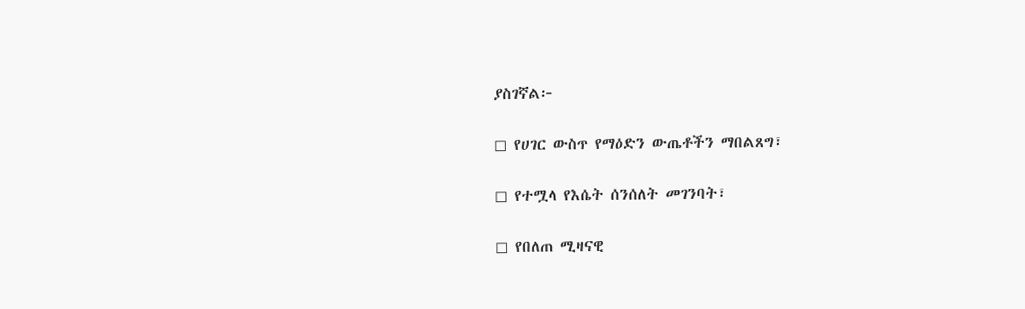ያስገኛል፦

◻ የሀገር ውስጥ የማዕድን ውጤቶችን ማበልጸግ፣

◻ የተሟላ የእሴት ሰንሰለት መገንባት፣

◻ የበለጠ ሚዛናዊ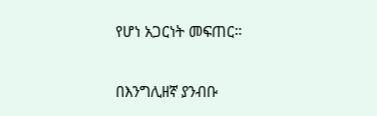የሆነ አጋርነት መፍጠር።

በእንግሊዘኛ ያንብቡ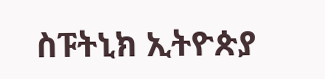ስፑትኒክ ኢትዮጵያ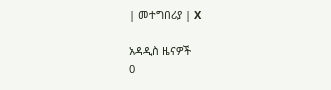| መተግበሪያ | X

አዳዲስ ዜናዎች
0